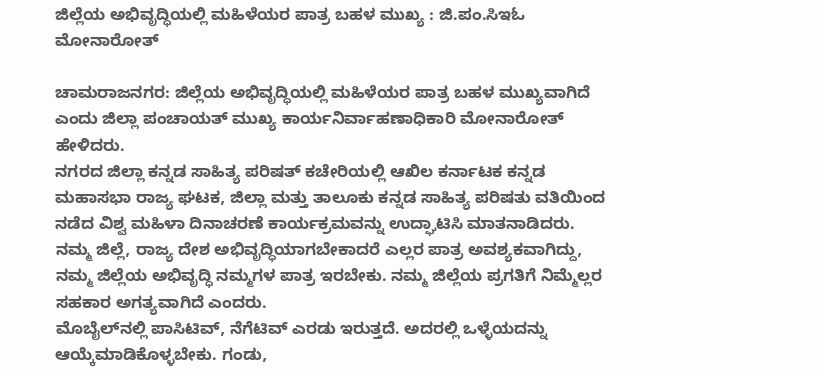ಜಿಲ್ಲೆಯ ಅಭಿವೃದ್ಧಿಯಲ್ಲಿ ಮಹಿಳೆಯರ ಪಾತ್ರ ಬಹಳ ಮುಖ್ಯ : ಜಿ.ಪಂ.ಸಿಇಓ ಮೋನಾರೋತ್

ಚಾಮರಾಜನಗರ: ಜಿಲ್ಲೆಯ ಅಭಿವೃದ್ಧಿಯಲ್ಲಿ ಮಹಿಳೆಯರ ಪಾತ್ರ ಬಹಳ ಮುಖ್ಯವಾಗಿದೆ ಎಂದು ಜಿಲ್ಲಾ ಪಂಚಾಯತ್ ಮುಖ್ಯ ಕಾರ್ಯನಿರ್ವಾಹಣಾಧಿಕಾರಿ ಮೋನಾರೋತ್ ಹೇಳಿದರು.
ನಗರದ ಜಿಲ್ಲಾ ಕನ್ನಡ ಸಾಹಿತ್ಯ ಪರಿಷತ್ ಕಚೇರಿಯಲ್ಲಿ ಆಖಿಲ ಕರ್ನಾಟಕ ಕನ್ನಡ ಮಹಾಸಭಾ ರಾಜ್ಯ ಘಟಕ, ಜಿಲ್ಲಾ ಮತ್ತು ತಾಲೂಕು ಕನ್ನಡ ಸಾಹಿತ್ಯ ಪರಿಷತು ವತಿಯಿಂದ ನಡೆದ ವಿಶ್ವ ಮಹಿಳಾ ದಿನಾಚರಣೆ ಕಾರ್ಯಕ್ರಮವನ್ನು ಉದ್ಘಾಟಿಸಿ ಮಾತನಾಡಿದರು. ನಮ್ಮ ಜಿಲ್ಲೆ, ರಾಜ್ಯ ದೇಶ ಅಭಿವೃದ್ಧಿಯಾಗಬೇಕಾದರೆ ಎಲ್ಲರ ಪಾತ್ರ ಅವಶ್ಯಕವಾಗಿದ್ದು, ನಮ್ಮ ಜಿಲ್ಲೆಯ ಅಭಿವೃದ್ಧಿ ನಮ್ಮಗಳ ಪಾತ್ರ ಇರಬೇಕು. ನಮ್ಮ ಜಿಲ್ಲೆಯ ಪ್ರಗತಿಗೆ ನಿಮ್ಮೆಲ್ಲರ ಸಹಕಾರ ಅಗತ್ಯವಾಗಿದೆ ಎಂದರು.
ಮೊಬೈಲ್‌ನಲ್ಲಿ ಪಾಸಿಟಿವ್, ನೆಗೆಟಿವ್ ಎರಡು ಇರುತ್ತದೆ. ಅದರಲ್ಲಿ ಒಳ್ಳೆಯದನ್ನು ಆಯ್ಕೆಮಾಡಿಕೊಳ್ಳಬೇಕು. ಗಂಡು,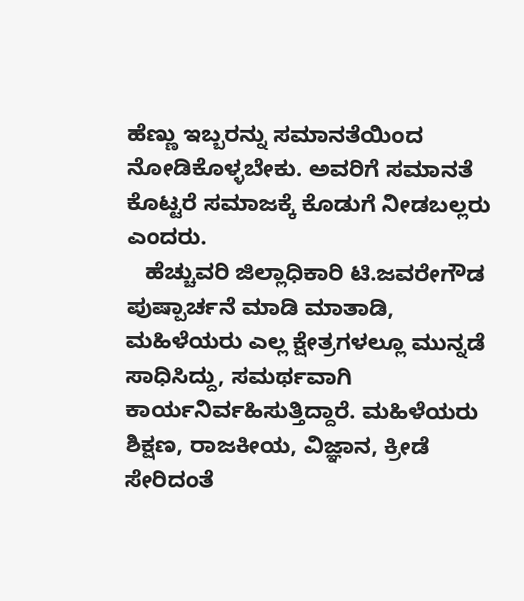ಹೆಣ್ಣು ಇಬ್ಬರನ್ನು ಸಮಾನತೆಯಿಂದ ನೋಡಿಕೊಳ್ಳಬೇಕು. ಅವರಿಗೆ ಸಮಾನತೆ ಕೊಟ್ಟರೆ ಸಮಾಜಕ್ಕೆ ಕೊಡುಗೆ ನೀಡಬಲ್ಲರು ಎಂದರು.
   ಹೆಚ್ಚುವರಿ ಜಿಲ್ಲಾಧಿಕಾರಿ ಟಿ.ಜವರೇಗೌಡ ಪುಷ್ಪಾರ್ಚನೆ ಮಾಡಿ ಮಾತಾಡಿ, ಮಹಿಳೆಯರು ಎಲ್ಲ ಕ್ಷೇತ್ರಗಳಲ್ಲೂ ಮುನ್ನಡೆ ಸಾಧಿಸಿದ್ದು, ಸಮರ್ಥವಾಗಿ ಕಾರ್ಯನಿರ್ವಹಿಸುತ್ತಿದ್ದಾರೆ. ಮಹಿಳೆಯರು ಶಿಕ್ಷಣ, ರಾಜಕೀಯ, ವಿಜ್ಞಾನ, ಕ್ರೀಡೆ ಸೇರಿದಂತೆ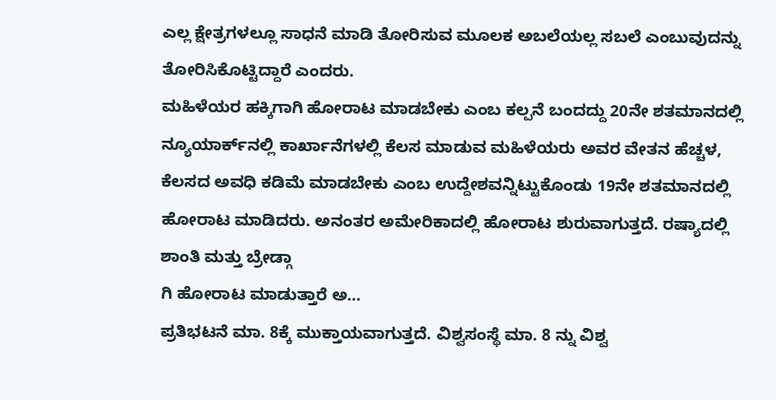ಎಲ್ಲ ಕ್ಷೇತ್ರಗಳಲ್ಲೂ ಸಾಧನೆ ಮಾಡಿ ತೋರಿಸುವ ಮೂಲಕ ಅಬಲೆಯಲ್ಲ ಸಬಲೆ ಎಂಬುವುದನ್ನು ತೋರಿಸಿಕೊಟ್ಟಿದ್ದಾರೆ ಎಂದರು.
ಮಹಿಳೆಯರ ಹಕ್ಕಿಗಾಗಿ ಹೋರಾಟ ಮಾಡಬೇಕು ಎಂಬ ಕಲ್ಪನೆ ಬಂದದ್ದು 20ನೇ ಶತಮಾನದಲ್ಲಿ ನ್ಯೂಯಾರ್ಕ್‌ನಲ್ಲಿ ಕಾರ್ಖಾನೆಗಳಲ್ಲಿ ಕೆಲಸ ಮಾಡುವ ಮಹಿಳೆಯರು ಅವರ ವೇತನ ಹೆಚ್ಚಳ, ಕೆಲಸದ ಅವಧಿ ಕಡಿಮೆ ಮಾಡಬೇಕು ಎಂಬ ಉದ್ದೇಶವನ್ನಿಟ್ಟುಕೊಂಡು 19ನೇ ಶತಮಾನದಲ್ಲಿ ಹೋರಾಟ ಮಾಡಿದರು. ಅನಂತರ ಅಮೇರಿಕಾದಲ್ಲಿ ಹೋರಾಟ ಶುರುವಾಗುತ್ತದೆ. ರಷ್ಯಾದಲ್ಲಿ ಶಾಂತಿ ಮತ್ತು ಬ್ರೇಡ್ಗಾ
ಗಿ ಹೋರಾಟ ಮಾಡುತ್ತಾರೆ ಅ…
ಪ್ರತಿಭಟನೆ ಮಾ. 8ಕ್ಕೆ ಮುಕ್ತಾಯವಾಗುತ್ತದೆ. ವಿಶ್ವಸಂಸ್ಥೆ ಮಾ. 8 ನ್ನು ವಿಶ್ವ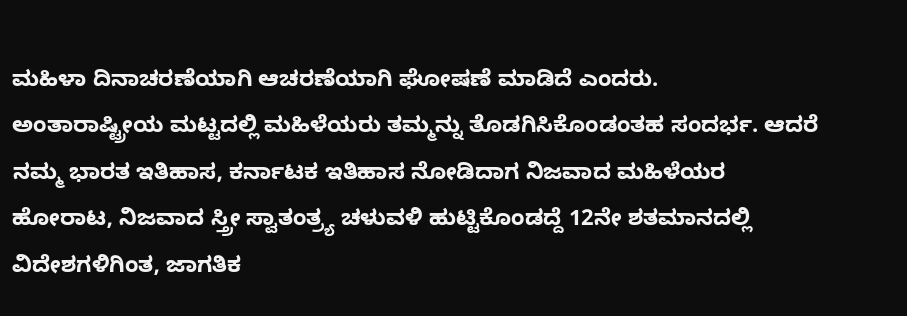ಮಹಿಳಾ ದಿನಾಚರಣೆಯಾಗಿ ಆಚರಣೆಯಾಗಿ ಘೋಷಣೆ ಮಾಡಿದೆ ಎಂದರು.
ಅಂತಾರಾಷ್ಟ್ರೀಯ ಮಟ್ಟದಲ್ಲಿ ಮಹಿಳೆಯರು ತಮ್ಮನ್ನು ತೊಡಗಿಸಿಕೊಂಡಂತಹ ಸಂದರ್ಭ. ಆದರೆ ನಮ್ಮ ಭಾರತ ಇತಿಹಾಸ, ಕರ್ನಾಟಕ ಇತಿಹಾಸ ನೋಡಿದಾಗ ನಿಜವಾದ ಮಹಿಳೆಯರ ಹೋರಾಟ, ನಿಜವಾದ ಸ್ತ್ರೀ ಸ್ವಾತಂತ್ರ್ಯ ಚಳುವಳಿ ಹುಟ್ಟಿಕೊಂಡದ್ದೆ 12ನೇ ಶತಮಾನದಲ್ಲಿ ವಿದೇಶಗಳಿಗಿಂತ, ಜಾಗತಿಕ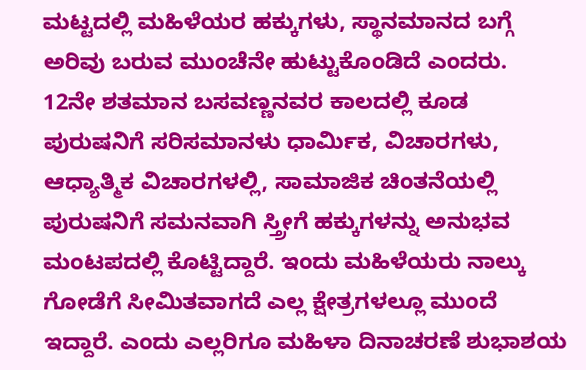ಮಟ್ಟದಲ್ಲಿ ಮಹಿಳೆಯರ ಹಕ್ಕುಗಳು, ಸ್ಥಾನಮಾನದ ಬಗ್ಗೆ ಅರಿವು ಬರುವ ಮುಂಚೆನೇ ಹುಟ್ಟುಕೊಂಡಿದೆ ಎಂದರು.
12ನೇ ಶತಮಾನ ಬಸವಣ್ಣನವರ ಕಾಲದಲ್ಲಿ ಕೂಡ ಪುರುಷನಿಗೆ ಸರಿಸಮಾನಳು ಧಾರ್ಮಿಕ, ವಿಚಾರಗಳು, ಆಧ್ಯಾತ್ಮಿಕ ವಿಚಾರಗಳಲ್ಲಿ, ಸಾಮಾಜಿಕ ಚಿಂತನೆಯಲ್ಲಿ ಪುರುಷನಿಗೆ ಸಮನವಾಗಿ ಸ್ತ್ರೀಗೆ ಹಕ್ಕುಗಳನ್ನು ಅನುಭವ ಮಂಟಪದಲ್ಲಿ ಕೊಟ್ಟಿದ್ದಾರೆ. ಇಂದು ಮಹಿಳೆಯರು ನಾಲ್ಕು ಗೋಡೆಗೆ ಸೀಮಿತವಾಗದೆ ಎಲ್ಲ ಕ್ಷೇತ್ರಗಳಲ್ಲೂ ಮುಂದೆ ಇದ್ದಾರೆ. ಎಂದು ಎಲ್ಲರಿಗೂ ಮಹಿಳಾ ದಿನಾಚರಣೆ ಶುಭಾಶಯ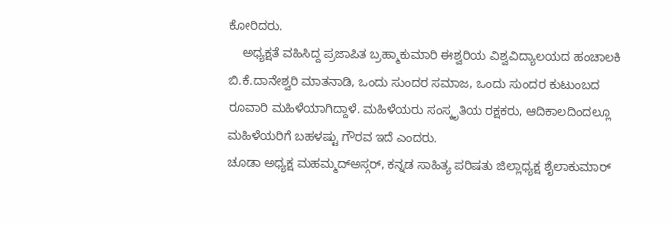ಕೋರಿದರು.
    ಅಧ್ಯಕ್ಷತೆ ವಹಿಸಿದ್ದ ಪ್ರಜಾಪಿತ ಬ್ರಹ್ಮಾಕುಮಾರಿ ಈಶ್ವರಿಯ ವಿಶ್ವವಿದ್ಯಾಲಯದ ಹಂಚಾಲಕಿ ಬಿ.ಕೆ.ದಾನೇಶ್ವರಿ ಮಾತನಾಡಿ, ಒಂದು ಸುಂದರ ಸಮಾಜ, ಒಂದು ಸುಂದರ ಕುಟುಂಬದ ರೂವಾರಿ ಮಹಿಳೆಯಾಗಿದ್ದಾಳೆ. ಮಹಿಳೆಯರು ಸಂಸ್ಕೃತಿಯ ರಕ್ಷಕರು, ಆದಿಕಾಲದಿಂದಲ್ಲೂ ಮಹಿಳೆಯರಿಗೆ ಬಹಳಷ್ಟು ಗೌರವ ಇದೆ ಎಂದರು.
ಚೂಡಾ ಅಧ್ಯಕ್ಷ ಮಹಮ್ಮದ್‌ಅಸ್ಗರ್, ಕನ್ನಡ ಸಾಹಿತ್ಯ ಪರಿಷತು ಜಿಲ್ಲಾಧ್ಯಕ್ಷ ಶೈಲಾಕುಮಾರ್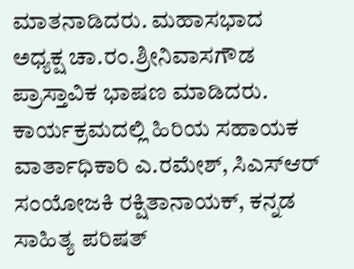ಮಾತನಾಡಿದರು. ಮಹಾಸಭಾದ ಅಧ್ಯಕ್ಷ ಚಾ.ರಂ.ಶ್ರೀನಿವಾಸಗೌಡ ಪ್ರಾಸ್ತಾವಿಕ ಭಾಷಣ ಮಾಡಿದರು. ಕಾರ್ಯಕ್ರಮದಲ್ಲಿ ಹಿರಿಯ ಸಹಾಯಕ ವಾರ್ತಾಧಿಕಾರಿ ಎ.ರಮೇಶ್, ಸಿಎಸ್‌ಆರ್ ಸಂಯೋಜಕಿ ರಕ್ಷಿತಾನಾಯಕ್, ಕನ್ನಡ ಸಾಹಿತ್ಯ ಪರಿಷತ್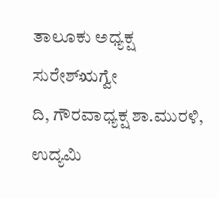ತಾಲೂಕು ಅಧ್ಯಕ್ಷ ಸುರೇಶ್‌ಋಗ್ವೇ
ದಿ, ಗೌರವಾಧ್ಯಕ್ಷ ಶಾ.ಮುರಳಿ, ಉದ್ಯಮಿ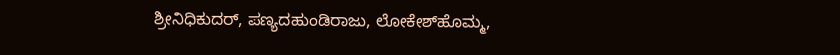ಶ್ರೀನಿಧಿಕುದರ್‌, ಪಣ್ಯದಹುಂಡಿರಾಜು, ಲೋಕೇಶ್‌ಹೊಮ್ಮ,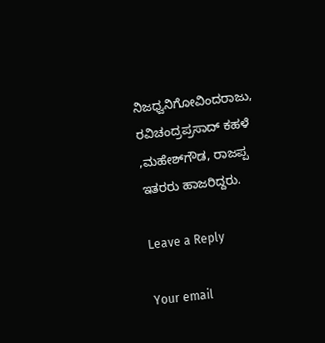ನಿಜಧ್ವನಿಗೋವಿಂದರಾಜು, ರವಿಚಂದ್ರಪ್ರಸಾದ್ ಕಹಳೆ ,ಮಹೇಶ್‌ಗೌಡ, ರಾಜಪ್ಪ ಇತರರು ಹಾಜರಿದ್ದರು.

Leave a Reply

Your email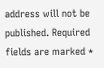address will not be published. Required fields are marked *